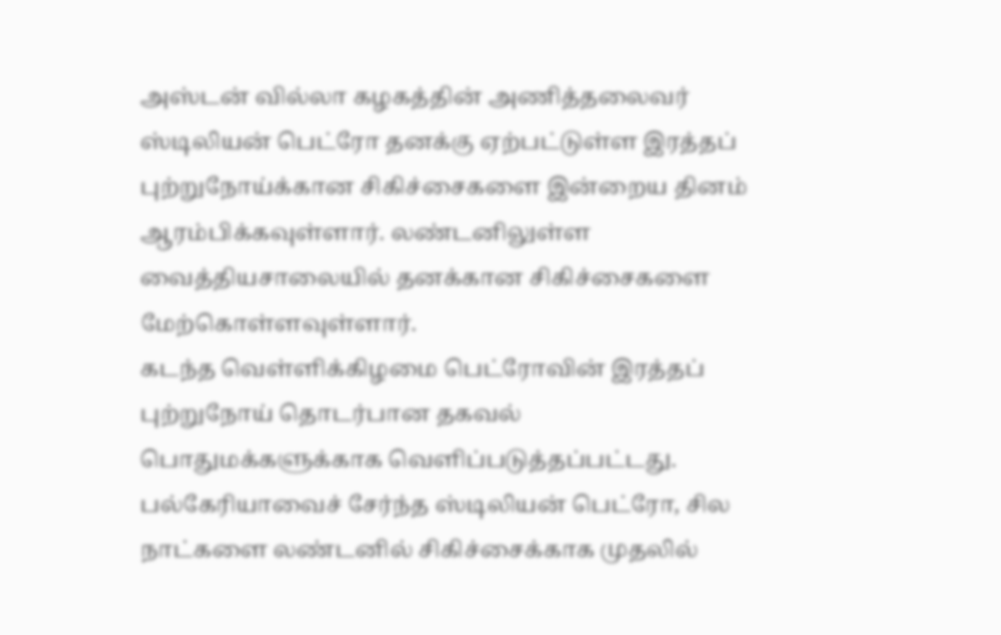அஸ்டன் வில்லா கழகத்தின் அணித்தலைவர் ஸ்டிலியன் பெட்ரோ தனக்கு ஏற்பட்டுள்ள இரத்தப் புற்றுநோய்க்கான சிகிச்சைகளை இன்றைய தினம் ஆரம்பிக்கவுள்ளார். லண்டனிலுள்ள வைத்தியசாலையில் தனக்கான சிகிச்சைகளை மேற்கொள்ளவுள்ளார்.
கடந்த வெள்ளிக்கிழமை பெட்ரோவின் இரத்தப் புற்றுநோய் தொடர்பான தகவல் பொதுமக்களுக்காக வெளிப்படுத்தப்பட்டது. பல்கேரியாவைச் சேர்ந்த ஸ்டிலியன் பெட்ரோ, சில நாட்களை லண்டனில் சிகிச்சைக்காக முதலில்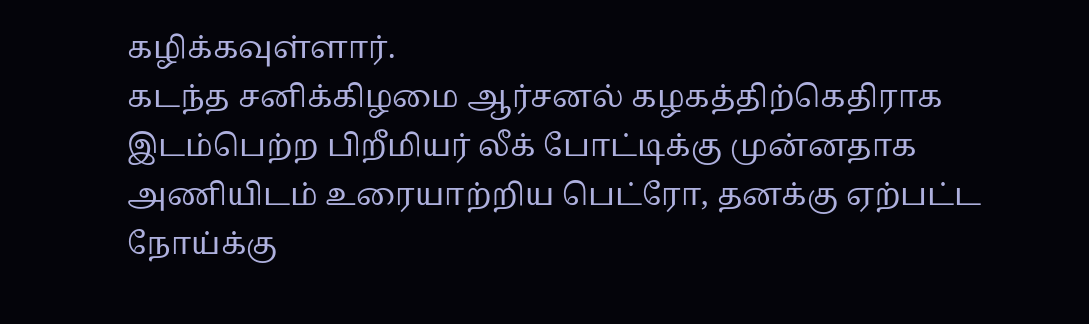கழிக்கவுள்ளார்.
கடந்த சனிக்கிழமை ஆர்சனல் கழகத்திற்கெதிராக இடம்பெற்ற பிறீமியர் லீக் போட்டிக்கு முன்னதாக அணியிடம் உரையாற்றிய பெட்ரோ, தனக்கு ஏற்பட்ட நோய்க்கு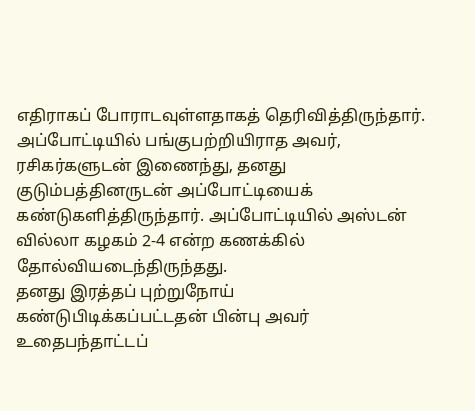எதிராகப் போராடவுள்ளதாகத் தெரிவித்திருந்தார். அப்போட்டியில் பங்குபற்றியிராத அவர், ரசிகர்களுடன் இணைந்து, தனது குடும்பத்தினருடன் அப்போட்டியைக் கண்டுகளித்திருந்தார். அப்போட்டியில் அஸ்டன் வில்லா கழகம் 2-4 என்ற கணக்கில் தோல்வியடைந்திருந்தது.
தனது இரத்தப் புற்றுநோய் கண்டுபிடிக்கப்பட்டதன் பின்பு அவர் உதைபந்தாட்டப்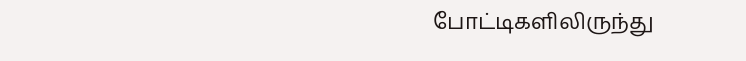போட்டிகளிலிருந்து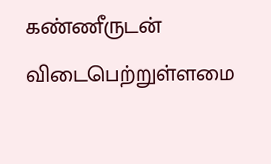கண்ணீருடன் விடைபெற்றுள்ளமை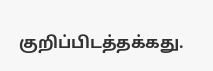குறிப்பிடத்தக்கது.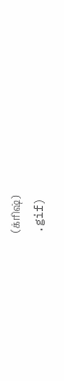(க்ரிஷ்)
.gif)